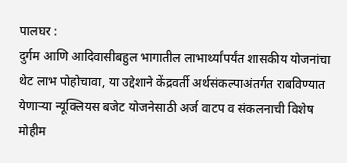पालघर :
दुर्गम आणि आदिवासीबहुल भागातील लाभार्थ्यांपर्यंत शासकीय योजनांचा थेट लाभ पोहोचावा, या उद्देशाने केंद्रवर्ती अर्थसंकल्पाअंतर्गत राबविण्यात येणाऱ्या न्यूक्लियस बजेट योजनेसाठी अर्ज वाटप व संकलनाची विशेष मोहीम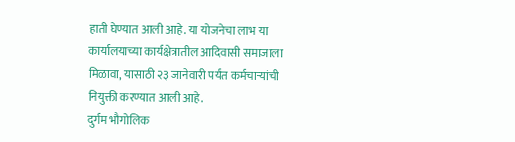हाती घेण्यात आली आहे. या योजनेचा लाभ या कार्यालयाच्या कार्यक्षेत्रातील आदिवासी समाजाला मिळावा, यासाठी २३ जानेवारी पर्यंत कर्मचाऱ्यांची नियुक्ती करण्यात आली आहे.
दुर्गम भौगोलिक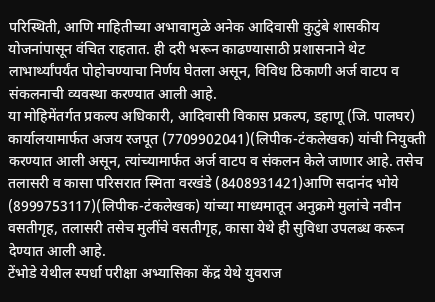परिस्थिती, आणि माहितीच्या अभावामुळे अनेक आदिवासी कुटुंबे शासकीय योजनांपासून वंचित राहतात. ही दरी भरून काढण्यासाठी प्रशासनाने थेट लाभार्थ्यांपर्यंत पोहोचण्याचा निर्णय घेतला असून, विविध ठिकाणी अर्ज वाटप व संकलनाची व्यवस्था करण्यात आली आहे.
या मोहिमेंतर्गत प्रकल्प अधिकारी, आदिवासी विकास प्रकल्प, डहाणू (जि. पालघर) कार्यालयामार्फत अजय रजपूत (7709902041)(लिपीक-टंकलेखक) यांची नियुक्ती करण्यात आली असून, त्यांच्यामार्फत अर्ज वाटप व संकलन केले जाणार आहे. तसेच तलासरी व कासा परिसरात स्मिता वरखंडे (8408931421)आणि सदानंद भोये (8999753117)(लिपीक-टंकलेखक) यांच्या माध्यमातून अनुक्रमे मुलांचे नवीन वसतीगृह, तलासरी तसेच मुलींचे वसतीगृह, कासा येथे ही सुविधा उपलब्ध करून देण्यात आली आहे.
टेंभोडे येथील स्पर्धा परीक्षा अभ्यासिका केंद्र येथे युवराज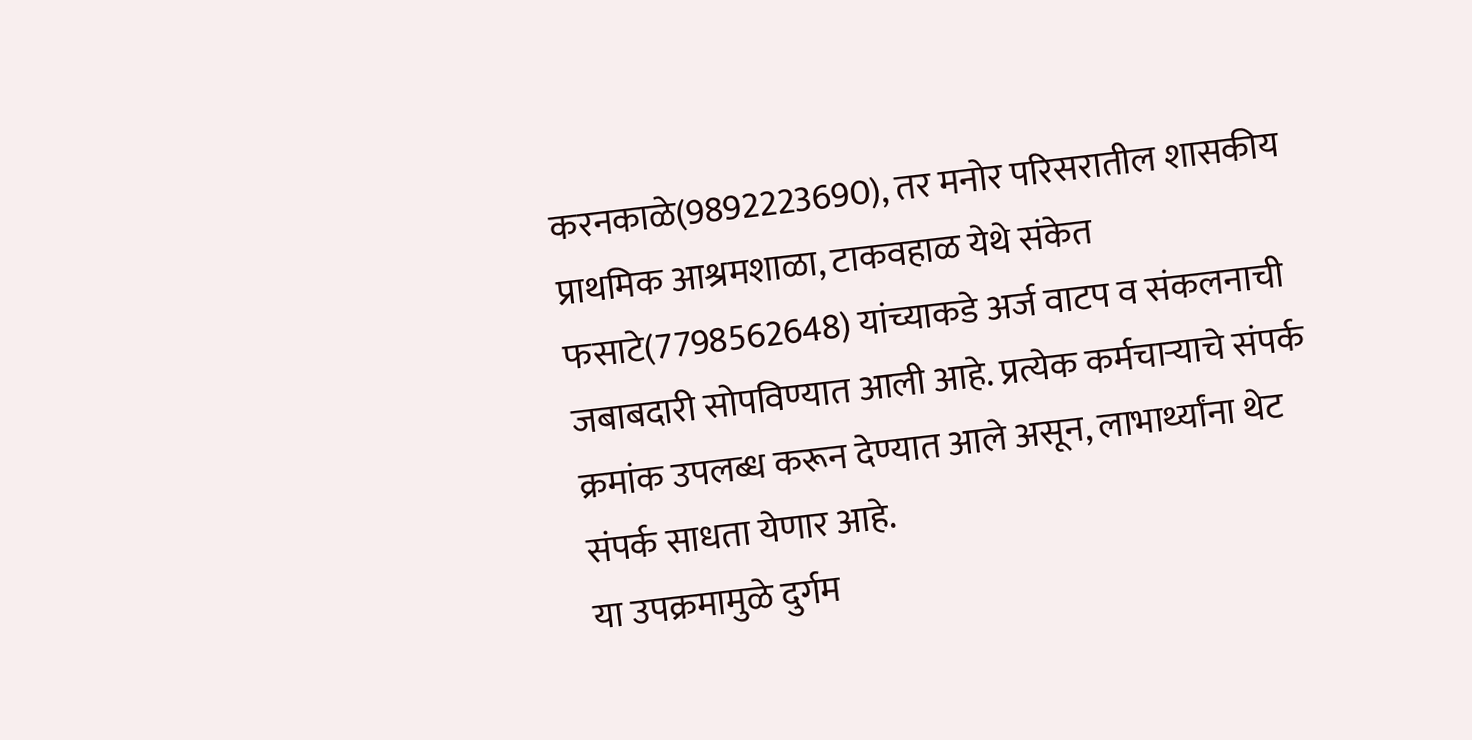करनकाळे(9892223690), तर मनोर परिसरातील शासकीय प्राथमिक आश्रमशाळा, टाकवहाळ येथे संकेत फसाटे(7798562648) यांच्याकडे अर्ज वाटप व संकलनाची जबाबदारी सोपविण्यात आली आहे. प्रत्येक कर्मचाऱ्याचे संपर्क क्रमांक उपलब्ध करून देण्यात आले असून, लाभार्थ्यांना थेट संपर्क साधता येणार आहे.
या उपक्रमामुळे दुर्गम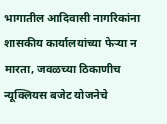भागातील आदिवासी नागरिकांना शासकीय कार्यालयांच्या फेऱ्या न मारता, जवळच्या ठिकाणीच न्यूक्लियस बजेट योजनेचे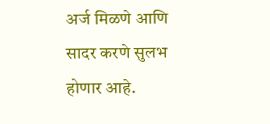अर्ज मिळणे आणि सादर करणे सुलभ होणार आहे.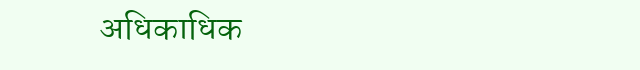अधिकाधिक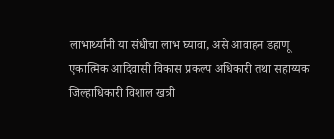लाभार्थ्यांनी या संधीचा लाभ घ्यावा, असे आवाहन डहाणू एकात्मिक आदिवासी विकास प्रकल्प अधिकारी तथा सहाय्यक जिल्हाधिकारी विशाल खत्री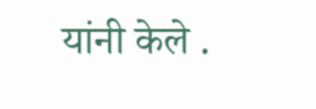यांनी केले .